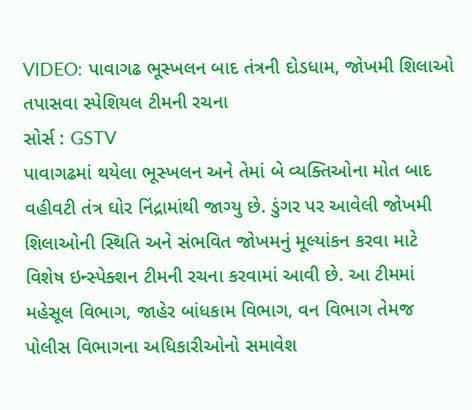VIDEO: પાવાગઢ ભૂસ્ખલન બાદ તંત્રની દોડધામ, જોખમી શિલાઓ તપાસવા સ્પેશિયલ ટીમની રચના
સોર્સ : GSTV
પાવાગઢમાં થયેલા ભૂસ્ખલન અને તેમાં બે વ્યક્તિઓના મોત બાદ વહીવટી તંત્ર ઘોર નિંદ્રામાંથી જાગ્યુ છે. ડુંગર પર આવેલી જોખમી શિલાઓની સ્થિતિ અને સંભવિત જોખમનું મૂલ્યાંકન કરવા માટે વિશેષ ઇન્સ્પેક્શન ટીમની રચના કરવામાં આવી છે. આ ટીમમાં મહેસૂલ વિભાગ, જાહેર બાંધકામ વિભાગ, વન વિભાગ તેમજ પોલીસ વિભાગના અધિકારીઓનો સમાવેશ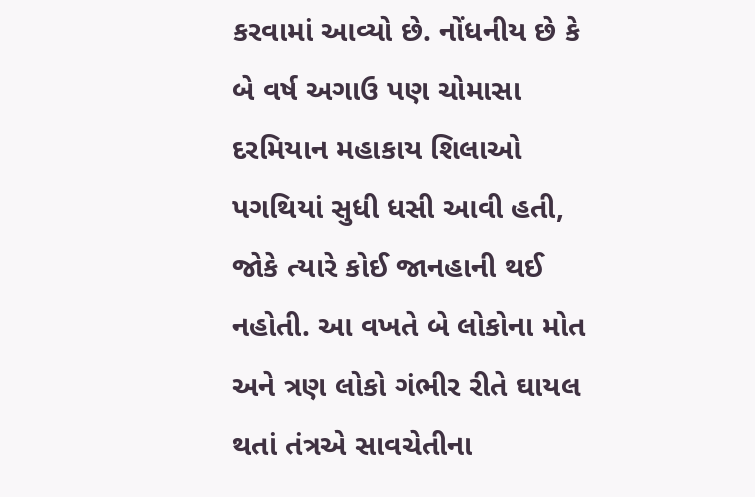કરવામાં આવ્યો છે. નોંધનીય છે કે બે વર્ષ અગાઉ પણ ચોમાસા દરમિયાન મહાકાય શિલાઓ પગથિયાં સુધી ધસી આવી હતી, જોકે ત્યારે કોઈ જાનહાની થઈ નહોતી. આ વખતે બે લોકોના મોત અને ત્રણ લોકો ગંભીર રીતે ઘાયલ થતાં તંત્રએ સાવચેતીના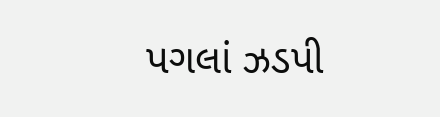પગલાં ઝડપી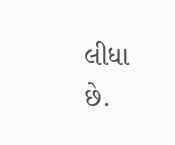લીધા છે.